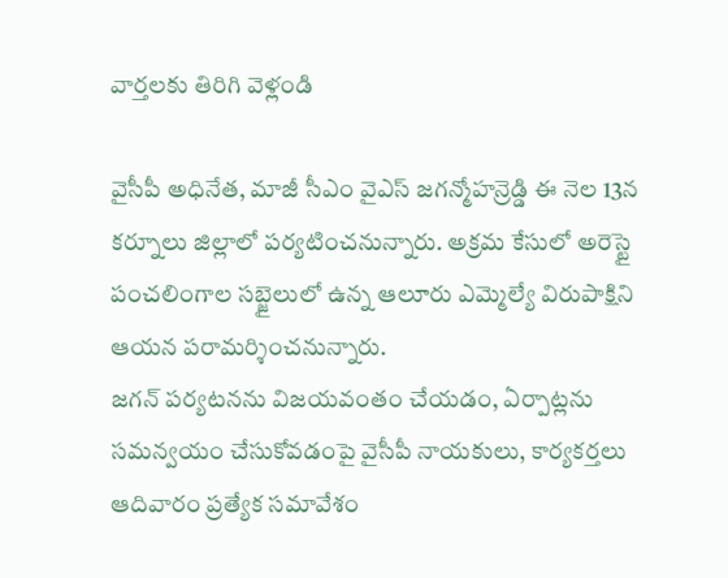వార్తలకు తిరిగి వెళ్లండి

వైసీపీ అధినేత, మాజీ సీఎం వైఎస్ జగన్మోహన్రెడ్డి ఈ నెల 13న కర్నూలు జిల్లాలో పర్యటించనున్నారు. అక్రమ కేసులో అరెస్టై పంచలింగాల సబ్జైలులో ఉన్న ఆలూరు ఎమ్మెల్యే విరుపాక్షిని ఆయన పరామర్శించనున్నారు.
జగన్ పర్యటనను విజయవంతం చేయడం, ఏర్పాట్లను సమన్వయం చేసుకోవడంపై వైసీపీ నాయకులు, కార్యకర్తలు ఆదివారం ప్రత్యేక సమావేశం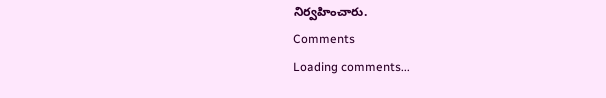నిర్వహించారు.
Comments
Loading comments...